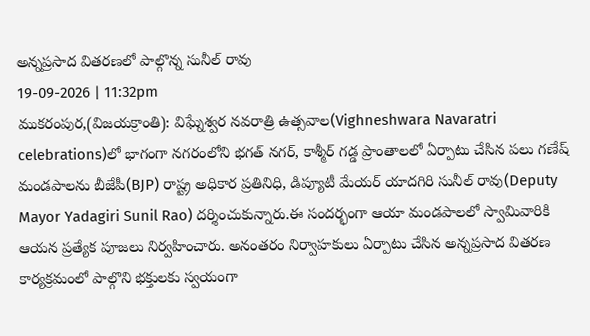అన్నప్రసాద వితరణలో పాల్గొన్న సునీల్ రావు
19-09-2026 | 11:32pm
ముకరంపుర,(విజయక్రాంతి): విఘ్నేశ్వర నవరాత్రి ఉత్సవాల(Vighneshwara Navaratri celebrations)లో భాగంగా నగరంలోని భగత్ నగర్, కాశ్మీర్ గడ్డ ప్రాంతాలలో ఏర్పాటు చేసిన పలు గణేష్ మండపాలను బీజేపీ(BJP) రాష్ట్ర అధికార ప్రతినిధి, డిప్యూటీ మేయర్ యాదగిరి సునీల్ రావు(Deputy Mayor Yadagiri Sunil Rao) దర్శించుకున్నారు.ఈ సందర్భంగా ఆయా మండపాలలో స్వామివారికి ఆయన ప్రత్యేక పూజలు నిర్వహించారు. అనంతరం నిర్వాహకులు ఏర్పాటు చేసిన అన్నప్రసాద వితరణ కార్యక్రమంలో పాల్గొని భక్తులకు స్వయంగా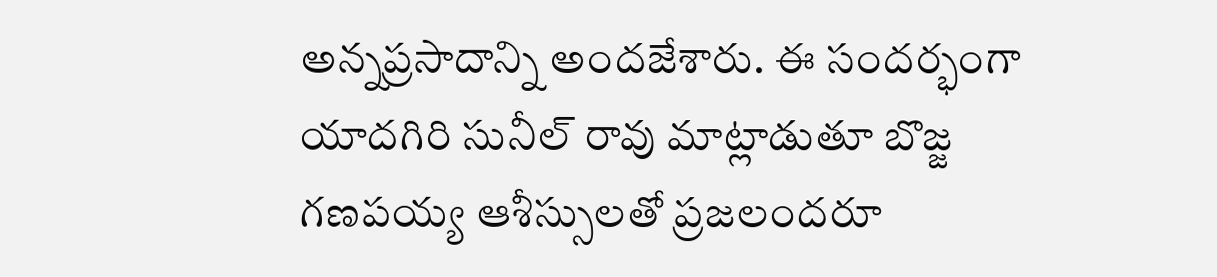అన్నప్రసాదాన్ని అందజేశారు. ఈ సందర్భంగా యాదగిరి సునీల్ రావు మాట్లాడుతూ బొజ్జ గణపయ్య ఆశీస్సులతో ప్రజలందరూ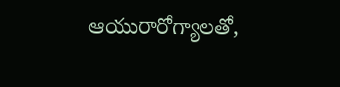ఆయురారోగ్యాలతో,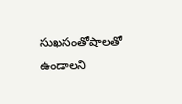సుఖసంతోషాలతో ఉండాలని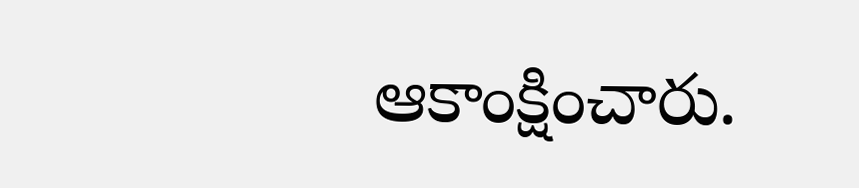ఆకాంక్షించారు.